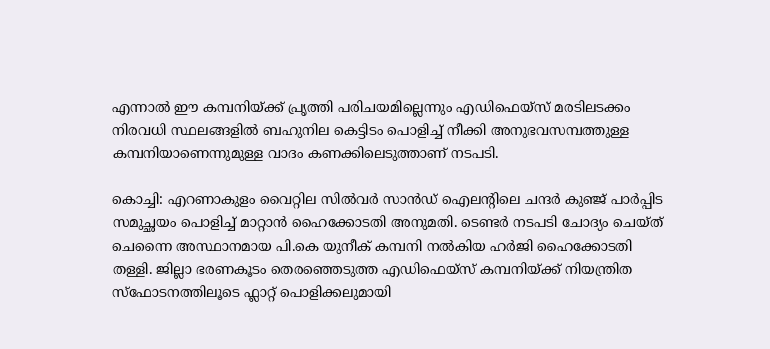എന്നാൽ ഈ കമ്പനിയ്ക്ക് പ്രൃത്തി പരിചയമില്ലെന്നും എഡിഫെയ്സ് മരടിലടക്കം നിരവധി സ്ഥലങ്ങളിൽ ബഹുനില കെട്ടിടം പൊളിച്ച് നീക്കി അനുഭവസമ്പത്തുള്ള കമ്പനിയാണെന്നുമുള്ള വാദം കണക്കിലെടുത്താണ് നടപടി.

കൊച്ചി: എറണാകുളം വൈറ്റില സിൽവർ സാൻഡ് ഐലന്‍റിലെ ചന്ദർ കുഞ്ജ് പാർപ്പിട സമുച്ഛയം പൊളിച്ച് മാറ്റാൻ ഹൈക്കോടതി അനുമതി. ടെണ്ടർ നടപടി ചോദ്യം ചെയ്ത് ചെന്നൈ അസ്ഥാനമായ പി.കെ യുനീക് കമ്പനി നൽകിയ ഹർ‍ജി ഹൈക്കോടതി തള്ളി. ജില്ലാ ഭരണകൂടം തെരഞ്ഞെടുത്ത എഡിഫെയ്സ് കമ്പനിയ്ക്ക് നിയന്ത്രിത സ്ഫോടനത്തിലൂടെ ഫ്ലാറ്റ് പൊളിക്കലുമായി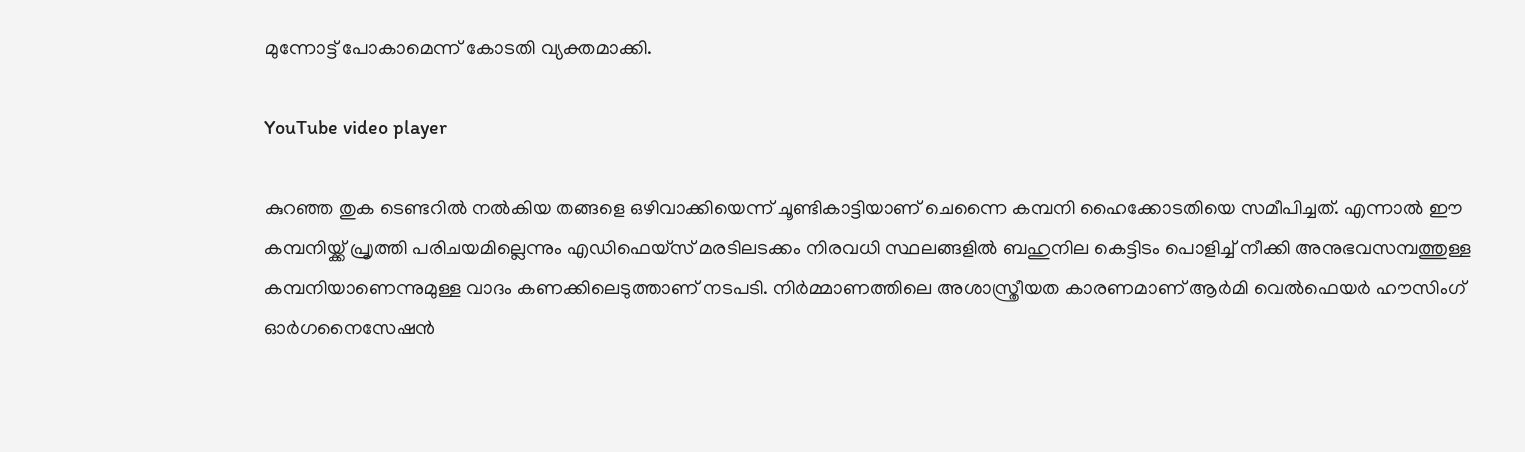മുന്നോട്ട് പോകാമെന്ന് കോടതി വ്യക്തമാക്കി.

YouTube video player

കുറഞ്ഞ തുക ടെണ്ടറിൽ നൽകിയ തങ്ങളെ ഒഴിവാക്കിയെന്ന് ചൂണ്ടികാട്ടിയാണ് ചെന്നൈ കമ്പനി ഹൈക്കോടതിയെ സമീപിച്ചത്. എന്നാൽ ഈ കമ്പനിയ്ക്ക് പ്രൃത്തി പരിചയമില്ലെന്നും എഡിഫെയ്സ് മരടിലടക്കം നിരവധി സ്ഥലങ്ങളിൽ ബഹുനില കെട്ടിടം പൊളിച്ച് നീക്കി അനുഭവസമ്പത്തുള്ള കമ്പനിയാണെന്നുമുള്ള വാദം കണക്കിലെടുത്താണ് നടപടി. നിർമ്മാണത്തിലെ അശാസ്ത്രീയത കാരണമാണ് ആർമി വെൽഫെയർ ഹൗസിംഗ് ഓർഗനൈസേഷൻ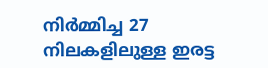നിർമ്മിച്ച 27 നിലകളിലുള്ള ഇരട്ട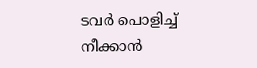ടവർ പൊളിച്ച് നീക്കാൻ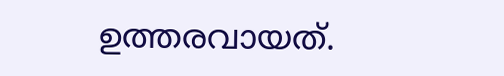ഉത്തരവായത്.